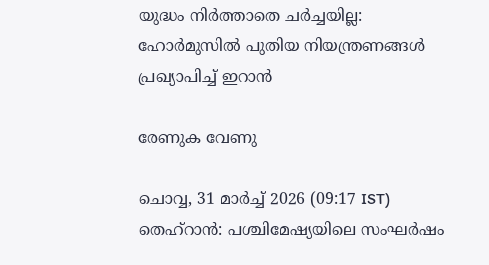യുദ്ധം നിർത്താതെ ചർച്ചയില്ല: ഹോർമുസിൽ പുതിയ നിയന്ത്രണങ്ങൾ പ്രഖ്യാപിച്ച് ഇറാൻ

രേണുക വേണു

ചൊവ്വ, 31 മാര്‍ച്ച് 2026 (09:17 IST)
തെഹ്‌റാന്‍: പശ്ചിമേഷ്യയിലെ സംഘര്‍ഷം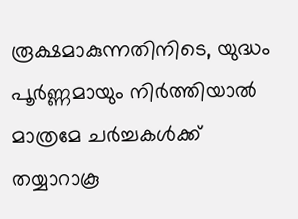രൂക്ഷമാകുന്നതിനിടെ, യുദ്ധം പൂര്‍ണ്ണമായും നിര്‍ത്തിയാല്‍ മാത്രമേ ചര്‍ച്ചകള്‍ക്ക് തയ്യാറാകൂ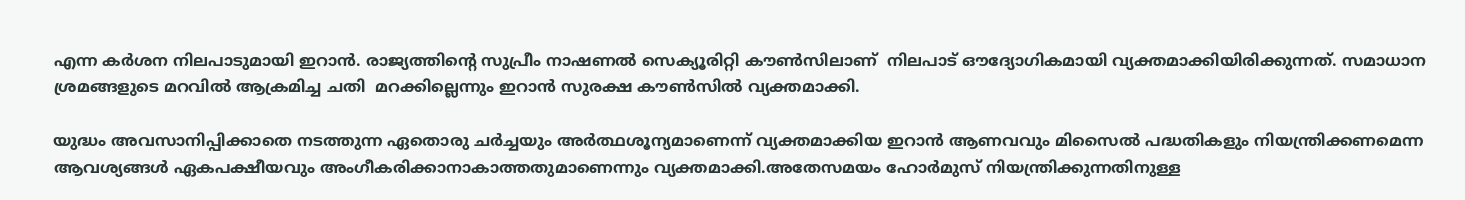എന്ന കര്‍ശന നിലപാടുമായി ഇറാന്‍. രാജ്യത്തിന്റെ സുപ്രീം നാഷണല്‍ സെക്യൂരിറ്റി കൗണ്‍സിലാണ്  നിലപാട് ഔദ്യോഗികമായി വ്യക്തമാക്കിയിരിക്കുന്നത്. സമാധാന ശ്രമങ്ങളുടെ മറവില്‍ ആക്രമിച്ച ചതി  മറക്കില്ലെന്നും ഇറാന്‍ സുരക്ഷ കൗണ്‍സില്‍ വ്യക്തമാക്കി.

യുദ്ധം അവസാനിപ്പിക്കാതെ നടത്തുന്ന ഏതൊരു ചര്‍ച്ചയും അര്‍ത്ഥശൂന്യമാണെന്ന് വ്യക്തമാക്കിയ ഇറാന്‍ ആണവവും മിസൈല്‍ പദ്ധതികളും നിയന്ത്രിക്കണമെന്ന ആവശ്യങ്ങള്‍ ഏകപക്ഷീയവും അംഗീകരിക്കാനാകാത്തതുമാണെന്നും വ്യക്തമാക്കി.അതേസമയം ഹോര്‍മുസ് നിയന്ത്രിക്കുന്നതിനുള്ള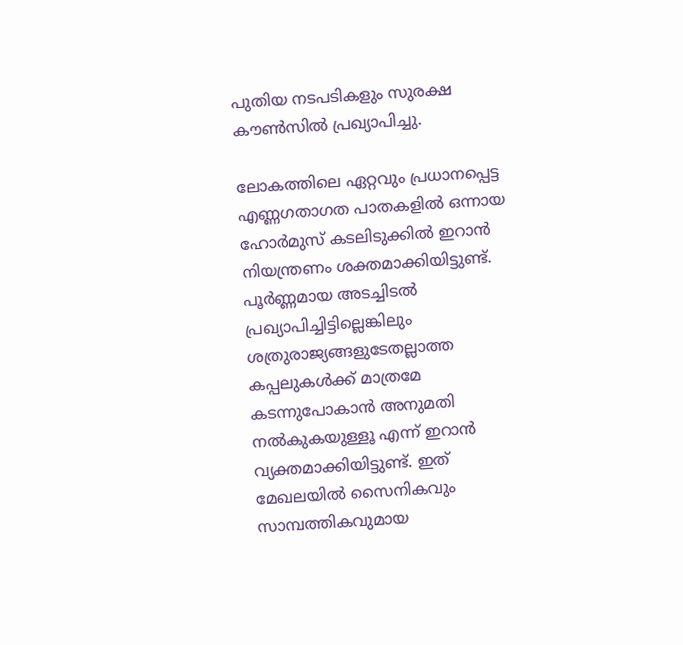പുതിയ നടപടികളും സുരക്ഷ കൗണ്‍സില്‍ പ്രഖ്യാപിച്ചു.

ലോകത്തിലെ ഏറ്റവും പ്രധാനപ്പെട്ട എണ്ണഗതാഗത പാതകളില്‍ ഒന്നായ ഹോര്‍മുസ് കടലിടുക്കില്‍ ഇറാന്‍ നിയന്ത്രണം ശക്തമാക്കിയിട്ടുണ്ട്. പൂര്‍ണ്ണമായ അടച്ചിടല്‍ പ്രഖ്യാപിച്ചിട്ടില്ലെങ്കിലും ശത്രുരാജ്യങ്ങളുടേതല്ലാത്ത കപ്പലുകള്‍ക്ക് മാത്രമേ കടന്നുപോകാന്‍ അനുമതി നല്‍കുകയുള്ളൂ എന്ന് ഇറാന്‍ വ്യക്തമാക്കിയിട്ടുണ്ട്. ഇത് മേഖലയില്‍ സൈനികവും സാമ്പത്തികവുമായ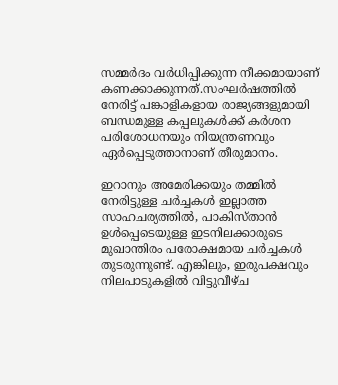സമ്മര്‍ദം വര്‍ധിപ്പിക്കുന്ന നീക്കമായാണ് കണക്കാക്കുന്നത്.സംഘര്‍ഷത്തില്‍ നേരിട്ട് പങ്കാളികളായ രാജ്യങ്ങളുമായി ബന്ധമുള്ള കപ്പലുകള്‍ക്ക് കര്‍ശന പരിശോധനയും നിയന്ത്രണവും ഏര്‍പ്പെടുത്താനാണ് തീരുമാനം.

ഇറാനും അമേരിക്കയും തമ്മില്‍ നേരിട്ടുള്ള ചര്‍ച്ചകള്‍ ഇല്ലാത്ത സാഹചര്യത്തില്‍, പാകിസ്താന്‍ ഉള്‍പ്പെടെയുള്ള ഇടനിലക്കാരുടെ മുഖാന്തിരം പരോക്ഷമായ ചര്‍ച്ചകള്‍ തുടരുന്നുണ്ട്. എങ്കിലും, ഇരുപക്ഷവും നിലപാടുകളില്‍ വിട്ടുവീഴ്ച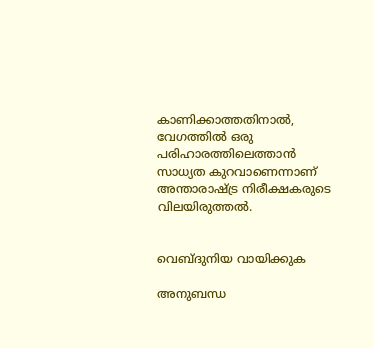കാണിക്കാത്തതിനാല്‍, വേഗത്തില്‍ ഒരു പരിഹാരത്തിലെത്താന്‍ സാധ്യത കുറവാണെന്നാണ് അന്താരാഷ്ട്ര നിരീക്ഷകരുടെ വിലയിരുത്തല്‍.


വെബ്ദുനിയ വായിക്കുക

അനുബന്ധ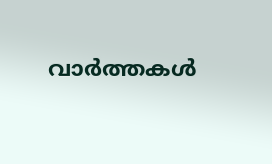വാര്‍ത്തകള്‍